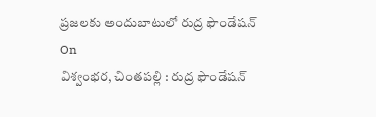ప్రజలకు అందుబాటులో రుద్ర ఫౌండేషన్
On
విశ్వంభర, చింతపల్లి : రుద్ర ఫౌండేషన్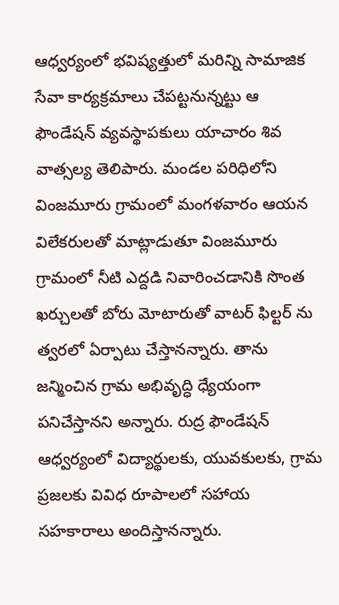ఆధ్వర్యంలో భవిష్యత్తులో మరిన్ని సామాజిక సేవా కార్యక్రమాలు చేపట్టనున్నట్టు ఆ ఫౌండేషన్ వ్యవస్థాపకులు యాచారం శివ వాత్సల్య తెలిపారు. మండల పరిధిలోని వింజమూరు గ్రామంలో మంగళవారం ఆయన విలేకరులతో మాట్లాడుతూ వింజమూరు గ్రామంలో నీటి ఎద్దడి నివారించడానికి సొంత ఖర్చులతో బోరు మోటారుతో వాటర్ ఫిల్టర్ ను త్వరలో ఏర్పాటు చేస్తానన్నారు. తాను జన్మించిన గ్రామ అభివృద్ధి ధ్యేయంగా పనిచేస్తానని అన్నారు. రుద్ర ఫౌండేషన్ ఆధ్వర్యంలో విద్యార్థులకు, యువకులకు, గ్రామ ప్రజలకు వివిధ రూపాలలో సహాయ సహకారాలు అందిస్తానన్నారు.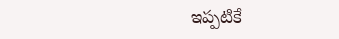ఇప్పటికే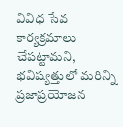వివిధ సేవ కార్యక్రమాలు చేపట్టామని, భవిష్యత్తులో మరిన్ని ప్రజాప్రయోజన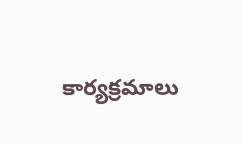కార్యక్రమాలు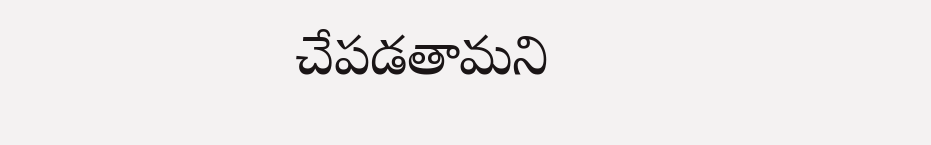చేపడతామని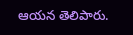ఆయన తెలిపారు.